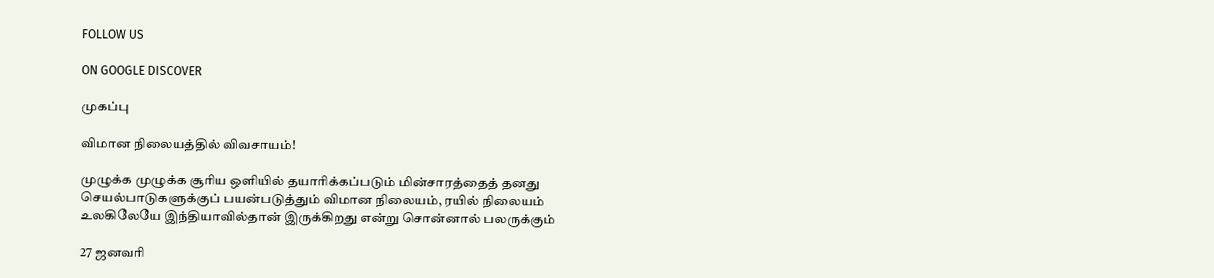FOLLOW US

ON GOOGLE DISCOVER

முகப்பு

விமான நிலையத்தில் விவசாயம்!

முழுக்க முழுக்க சூரிய ஒளியில் தயாரிக்கப்படும் மின்சாரத்தைத் தனது செயல்பாடுகளுக்குப் பயன்படுத்தும் விமான நிலையம், ரயில் நிலையம் உலகிலேயே இந்தியாவில்தான் இருக்கிறது என்று சொன்னால் பலருக்கும்

27 ஜனவரி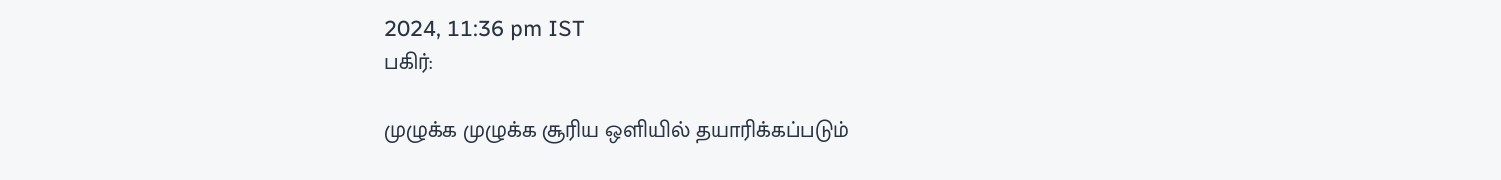2024, 11:36 pm IST
பகிர்:

முழுக்க முழுக்க சூரிய ஒளியில் தயாரிக்கப்படும்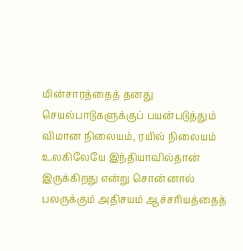மின்சாரத்தைத் தனது செயல்பாடுகளுக்குப் பயன்படுத்தும் விமான நிலையம், ரயில் நிலையம் உலகிலேயே இந்தியாவில்தான் இருக்கிறது என்று சொன்னால் பலருக்கும் அதிசயம் ஆச்சரியத்தைத்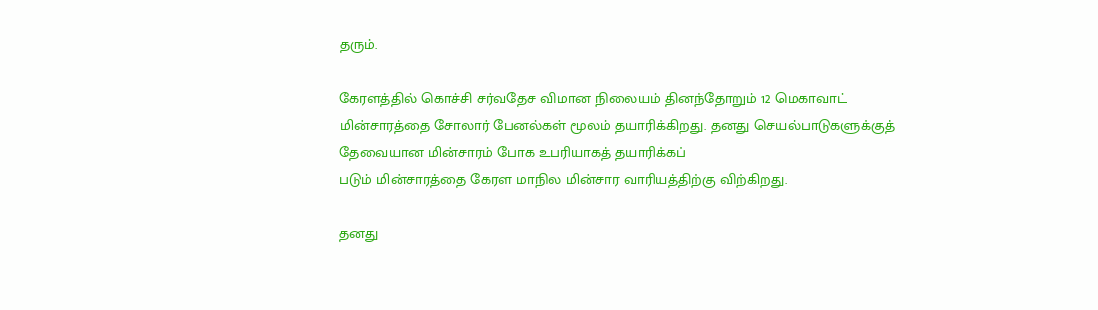தரும்.

கேரளத்தில் கொச்சி சர்வதேச விமான நிலையம் தினந்தோறும் 12 மெகாவாட் மின்சாரத்தை சோலார் பேனல்கள் மூலம் தயாரிக்கிறது. தனது செயல்பாடுகளுக்குத் தேவையான மின்சாரம் போக உபரியாகத் தயாரிக்கப்
படும் மின்சாரத்தை கேரள மாநில மின்சார வாரியத்திற்கு விற்கிறது.

தனது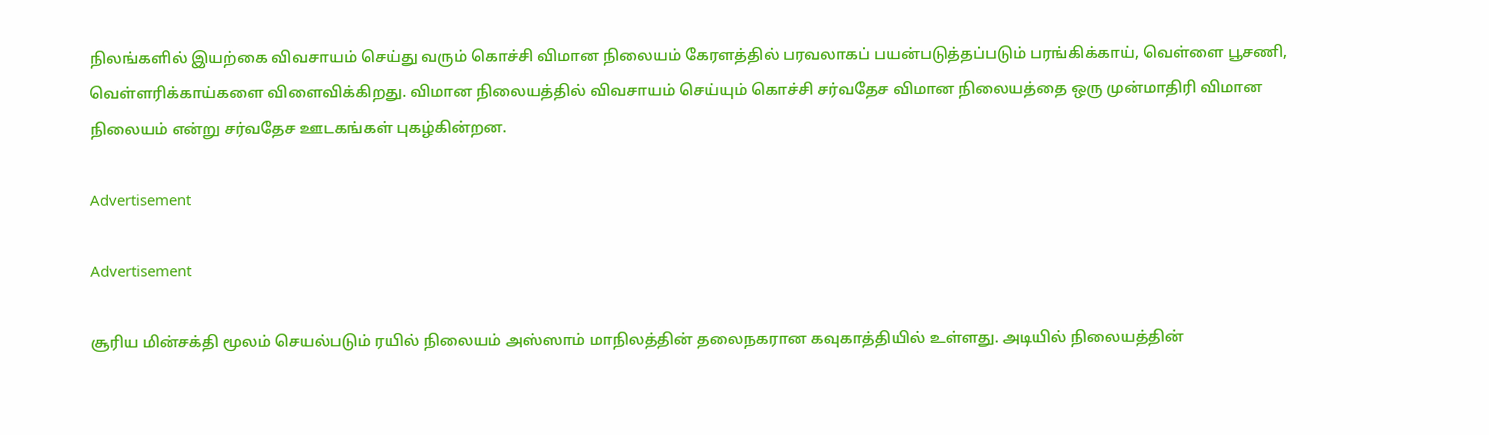நிலங்களில் இயற்கை விவசாயம் செய்து வரும் கொச்சி விமான நிலையம் கேரளத்தில் பரவலாகப் பயன்படுத்தப்படும் பரங்கிக்காய், வெள்ளை பூசணி, வெள்ளரிக்காய்களை விளைவிக்கிறது. விமான நிலையத்தில் விவசாயம் செய்யும் கொச்சி சர்வதேச விமான நிலையத்தை ஒரு முன்மாதிரி விமான நிலையம் என்று சர்வதேச ஊடகங்கள் புகழ்கின்றன.

Advertisement

Advertisement

சூரிய மின்சக்தி மூலம் செயல்படும் ரயில் நிலையம் அஸ்ஸாம் மாநிலத்தின் தலைநகரான கவுகாத்தியில் உள்ளது. அடியில் நிலையத்தின்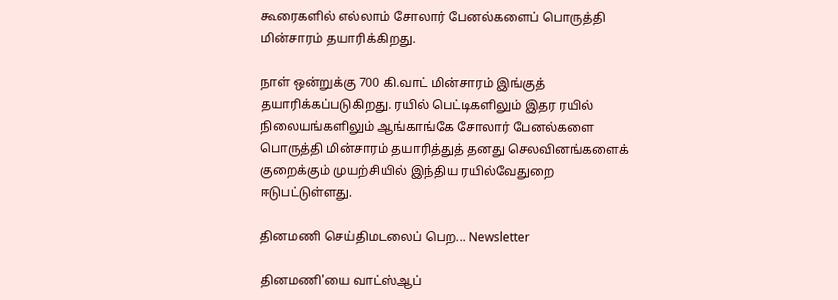கூரைகளில் எல்லாம் சோலார் பேனல்களைப் பொருத்தி மின்சாரம் தயாரிக்கிறது.

நாள் ஒன்றுக்கு 700 கி.வாட் மின்சாரம் இங்குத் தயாரிக்கப்படுகிறது. ரயில் பெட்டிகளிலும் இதர ரயில் நிலையங்களிலும் ஆங்காங்கே சோலார் பேனல்களை பொருத்தி மின்சாரம் தயாரித்துத் தனது செலவினங்களைக் குறைக்கும் முயற்சியில் இந்திய ரயில்வேதுறை ஈடுபட்டுள்ளது.

தினமணி செய்திமடலைப் பெற... Newsletter

தினமணி'யை வாட்ஸ்ஆப்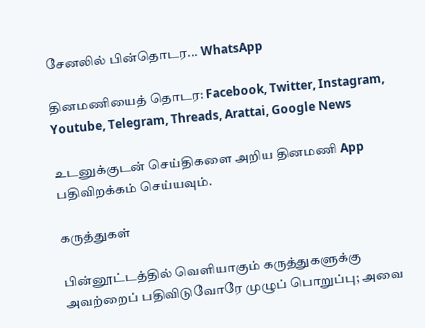சேனலில் பின்தொடர... WhatsApp

தினமணியைத் தொடர: Facebook, Twitter, Instagram, Youtube, Telegram, Threads, Arattai, Google News

உடனுக்குடன் செய்திகளை அறிய தினமணி App பதிவிறக்கம் செய்யவும்.

கருத்துகள்

பின்னூட்டத்தில் வெளியாகும் கருத்துகளுக்கு அவற்றைப் பதிவிடுவோரே முழுப் பொறுப்பு; அவை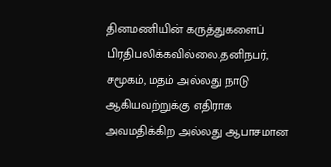தினமணியின் கருத்துகளைப் பிரதிபலிக்கவில்லை.தனிநபர், சமூகம், மதம் அல்லது நாடு ஆகியவற்றுக்கு எதிராக அவமதிக்கிற அல்லது ஆபாசமான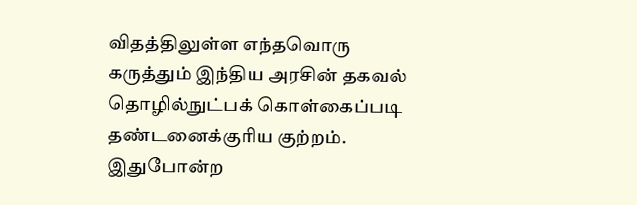விதத்திலுள்ள எந்தவொரு கருத்தும் இந்திய அரசின் தகவல் தொழில்நுட்பக் கொள்கைப்படி தண்டனைக்குரிய குற்றம். இதுபோன்ற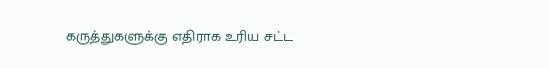கருத்துகளுக்கு எதிராக உரிய சட்ட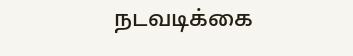நடவடிக்கை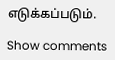எடுக்கப்படும்.

Show comments